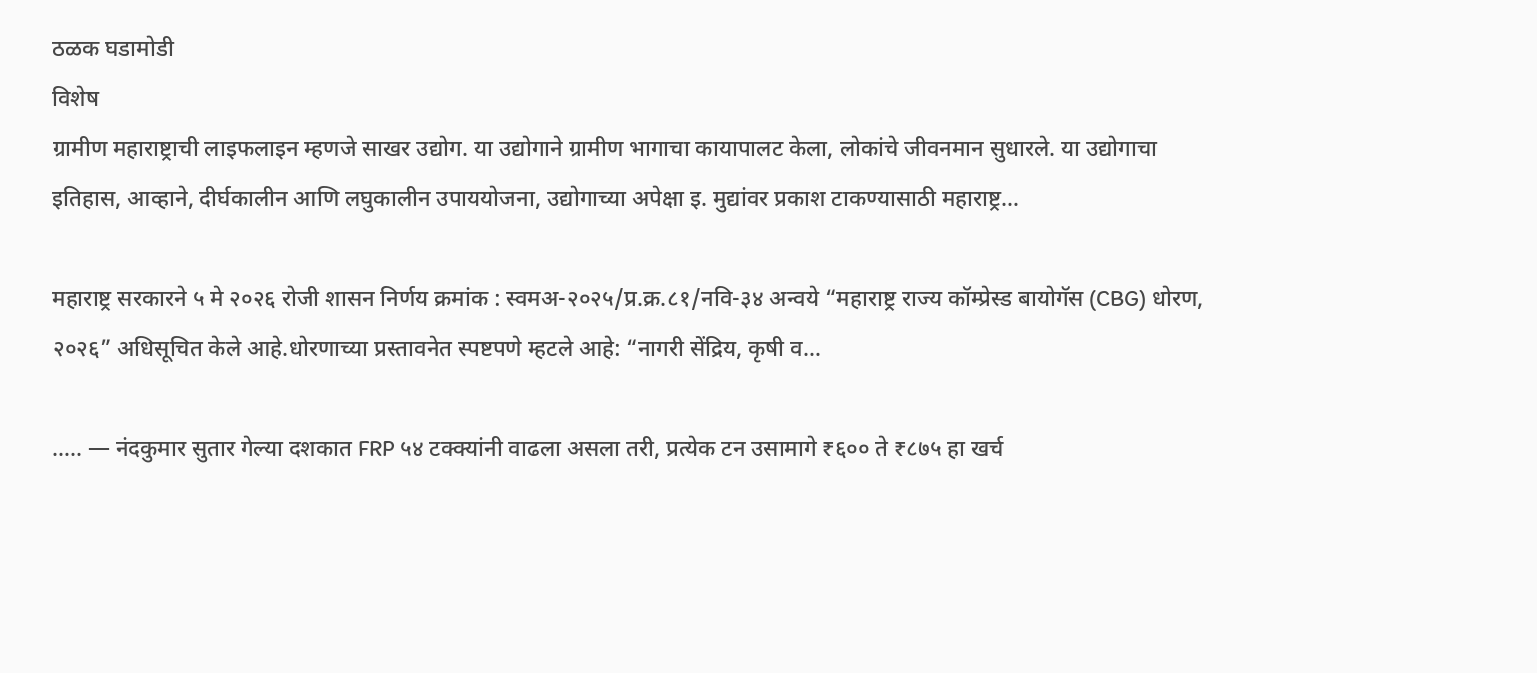ठळक घडामोडी
विशेष
ग्रामीण महाराष्ट्राची लाइफलाइन म्हणजे साखर उद्योग. या उद्योगाने ग्रामीण भागाचा कायापालट केला, लोकांचे जीवनमान सुधारले. या उद्योगाचा इतिहास, आव्हाने, दीर्घकालीन आणि लघुकालीन उपाययोजना, उद्योगाच्या अपेक्षा इ. मुद्यांवर प्रकाश टाकण्यासाठी महाराष्ट्र…

महाराष्ट्र सरकारने ५ मे २०२६ रोजी शासन निर्णय क्रमांक : स्वमअ-२०२५/प्र.क्र.८१/नवि-३४ अन्वये “महाराष्ट्र राज्य कॉम्प्रेस्ड बायोगॅस (CBG) धोरण, २०२६” अधिसूचित केले आहे.धोरणाच्या प्रस्तावनेत स्पष्टपणे म्हटले आहे: “नागरी सेंद्रिय, कृषी व…

….. — नंदकुमार सुतार गेल्या दशकात FRP ५४ टक्क्यांनी वाढला असला तरी, प्रत्येक टन उसामागे ₹६०० ते ₹८७५ हा खर्च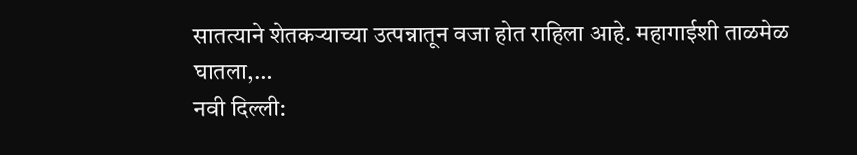सातत्याने शेतकऱ्याच्या उत्पन्नातून वजा होत राहिला आहे. महागाईशी ताळमेळ घातला,…
नवी दिल्ली: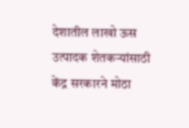देशातील लाखो ऊस उत्पादक शेतकऱ्यांसाठी केंद्र सरकारने मोठा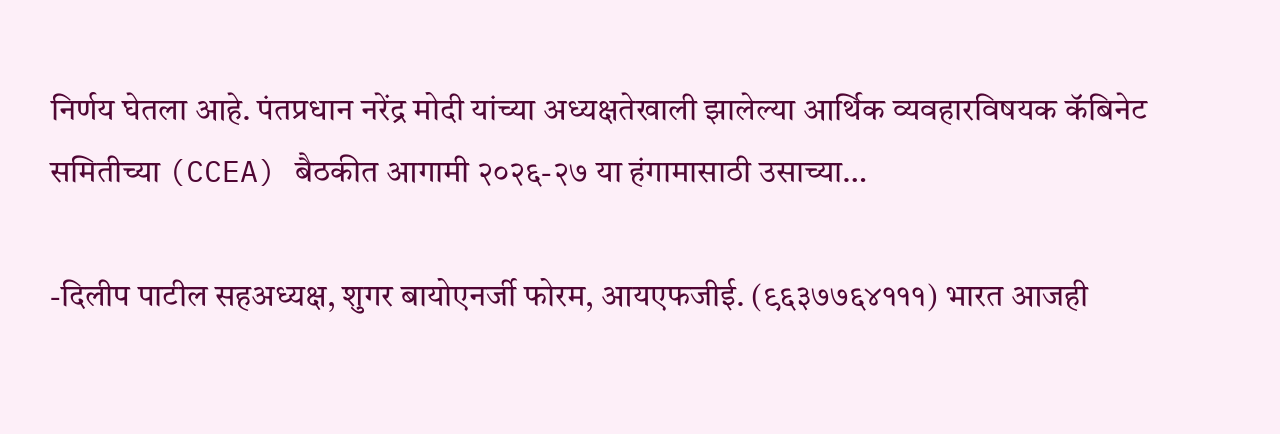निर्णय घेतला आहे. पंतप्रधान नरेंद्र मोदी यांच्या अध्यक्षतेखाली झालेल्या आर्थिक व्यवहारविषयक कॅबिनेट समितीच्या (CCEA) बैठकीत आगामी २०२६-२७ या हंगामासाठी उसाच्या…

-दिलीप पाटील सहअध्यक्ष, शुगर बायोएनर्जी फोरम, आयएफजीई. (९६३७७६४१११) भारत आजही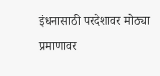इंधनासाठी परदेशावर मोठ्या प्रमाणावर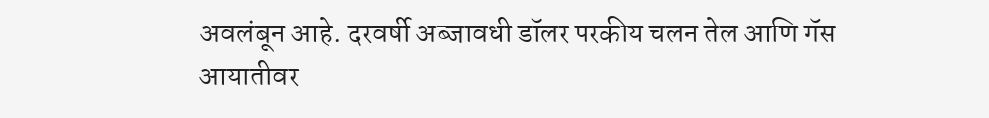अवलंबून आहे. दरवर्षी अब्जावधी डॉलर परकीय चलन तेल आणि गॅस आयातीवर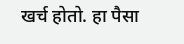खर्च होतो. हा पैसा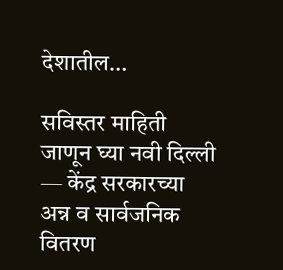देशातील…

सविस्तर माहिती जाणून घ्या नवी दिल्ली — केंद्र सरकारच्या अन्न व सार्वजनिक वितरण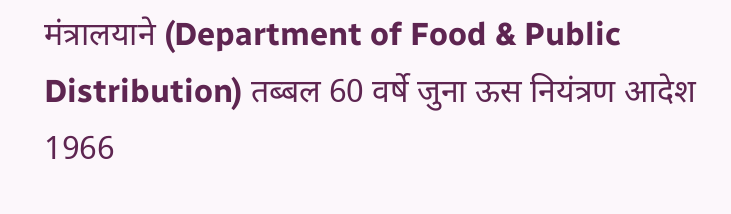मंत्रालयाने (Department of Food & Public Distribution) तब्बल 60 वर्षे जुना ऊस नियंत्रण आदेश 1966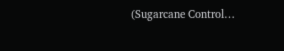(Sugarcane Control…